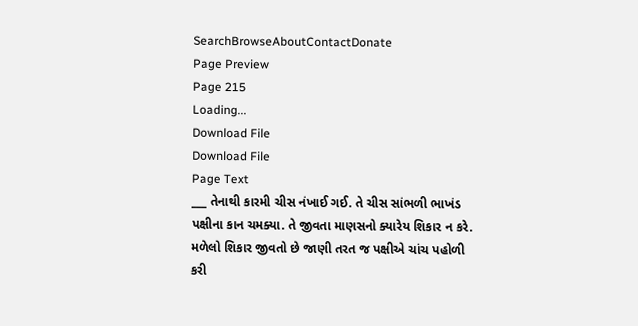SearchBrowseAboutContactDonate
Page Preview
Page 215
Loading...
Download File
Download File
Page Text
___ તેનાથી કારમી ચીસ નંખાઈ ગઈ. તે ચીસ સાંભળી ભાખંડ પક્ષીના કાન ચમક્યા. તે જીવતા માણસનો ક્યારેય શિકાર ન કરે. મળેલો શિકાર જીવતો છે જાણી તરત જ પક્ષીએ ચાંચ પહોળી કરી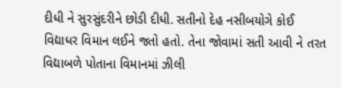દીધી ને સુરસુંદરીને છોડી દીધી. સતીનો દેહ નસીબયોગે કોઈ વિદ્યાધર વિમાન લઈને જતો હતો. તેના જોવામાં સતી આવી ને તરત વિદ્યાબળે પોતાના વિમાનમાં ઝીલી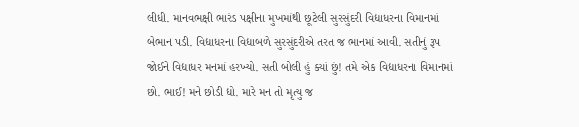લીધી. માનવભક્ષી ભારંડ પક્ષીના મુખમાંથી છૂટેલી સુરસુંદરી વિદ્યાધરના વિમાનમાં બેભાન પડી. વિદ્યાધરના વિદ્યાબળે સુરસુંદરીએ તરત જ ભાનમાં આવી. સતીનું રૂપ જોઈને વિદ્યાધર મનમાં હરખ્યો. સતી બોલી હું ક્યાં છું! તમે એક વિદ્યાધરના વિમાનમાં છો. ભાઈ! મને છોડી દ્યો. મારે મન તો મૃત્યુ જ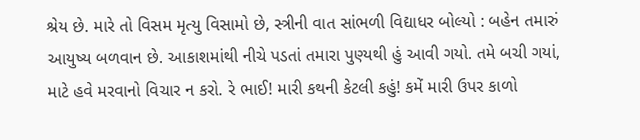શ્રેય છે. મારે તો વિસમ મૃત્યુ વિસામો છે, સ્ત્રીની વાત સાંભળી વિદ્યાધર બોલ્યો : બહેન તમારું આયુષ્ય બળવાન છે. આકાશમાંથી નીચે પડતાં તમારા પુણ્યથી હું આવી ગયો. તમે બચી ગયાં, માટે હવે મરવાનો વિચાર ન કરો. રે ભાઈ! મારી કથની કેટલી કહું! કમેં મારી ઉપર કાળો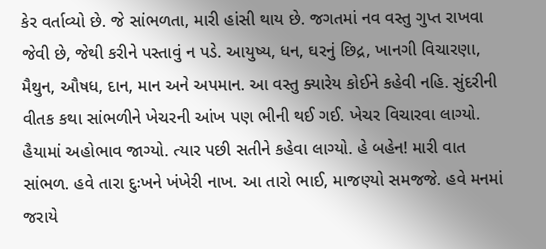કેર વર્તાવ્યો છે. જે સાંભળતા, મારી હાંસી થાય છે. જગતમાં નવ વસ્તુ ગુપ્ત રાખવા જેવી છે, જેથી કરીને પસ્તાવું ન પડે. આયુષ્ય, ધન, ઘરનું છિદ્ર, ખાનગી વિચારણા, મૈથુન, ઔષધ, દાન, માન અને અપમાન. આ વસ્તુ ક્યારેય કોઈને કહેવી નહિ. સુંદરીની વીતક કથા સાંભળીને ખેચરની આંખ પણ ભીની થઈ ગઈ. ખેચર વિચારવા લાગ્યો. હૈયામાં અહોભાવ જાગ્યો. ત્યાર પછી સતીને કહેવા લાગ્યો. હે બહેન! મારી વાત સાંભળ. હવે તારા દુઃખને ખંખેરી નાખ. આ તારો ભાઈ, માજણ્યો સમજજે. હવે મનમાં જરાયે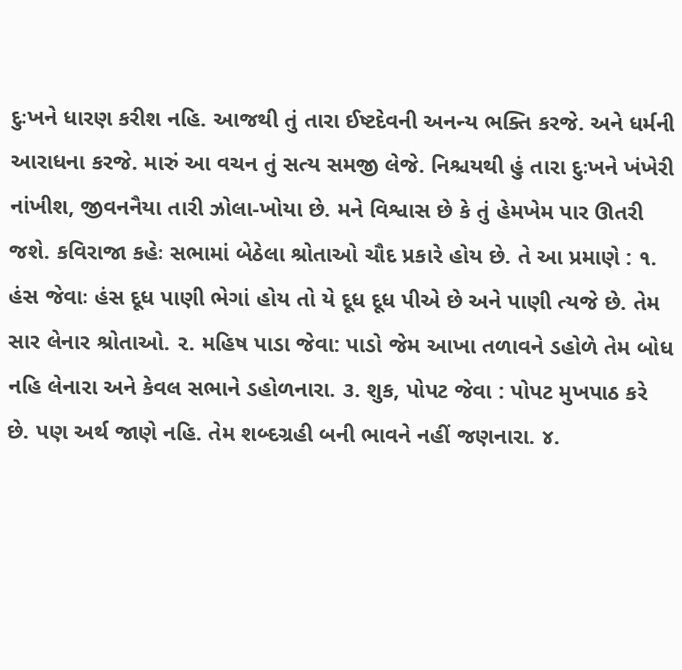દુઃખને ધારણ કરીશ નહિ. આજથી તું તારા ઈષ્ટદેવની અનન્ય ભક્તિ કરજે. અને ધર્મની આરાધના કરજે. મારું આ વચન તું સત્ય સમજી લેજે. નિશ્ચયથી હું તારા દુઃખને ખંખેરી નાંખીશ, જીવનનૈયા તારી ઝોલા-ખોયા છે. મને વિશ્વાસ છે કે તું હેમખેમ પાર ઊતરી જશે. કવિરાજા કહેઃ સભામાં બેઠેલા શ્રોતાઓ ચૌદ પ્રકારે હોય છે. તે આ પ્રમાણે : ૧. હંસ જેવાઃ હંસ દૂધ પાણી ભેગાં હોય તો યે દૂધ દૂધ પીએ છે અને પાણી ત્યજે છે. તેમ સાર લેનાર શ્રોતાઓ. ૨. મહિષ પાડા જેવા: પાડો જેમ આખા તળાવને ડહોળે તેમ બોધ નહિ લેનારા અને કેવલ સભાને ડહોળનારા. ૩. શુક, પોપટ જેવા : પોપટ મુખપાઠ કરે છે. પણ અર્થ જાણે નહિ. તેમ શબ્દગ્રહી બની ભાવને નહીં જણનારા. ૪.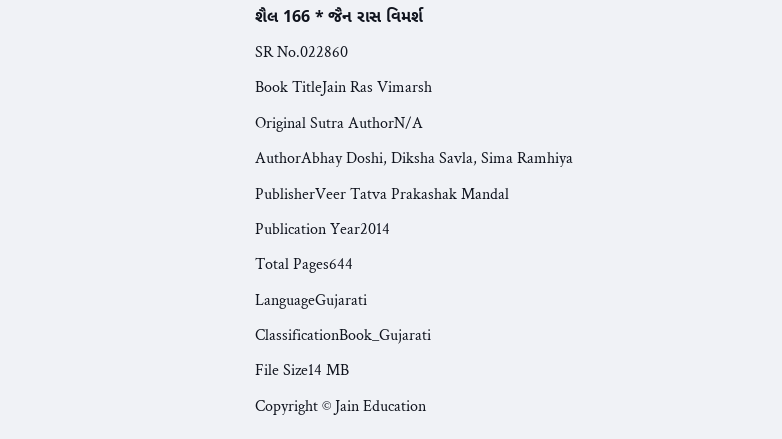શૈલ 166 * જૈન રાસ વિમર્શ
SR No.022860
Book TitleJain Ras Vimarsh
Original Sutra AuthorN/A
AuthorAbhay Doshi, Diksha Savla, Sima Ramhiya
PublisherVeer Tatva Prakashak Mandal
Publication Year2014
Total Pages644
LanguageGujarati
ClassificationBook_Gujarati
File Size14 MB
Copyright © Jain Education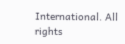International. All rights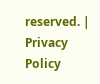reserved. | Privacy Policy